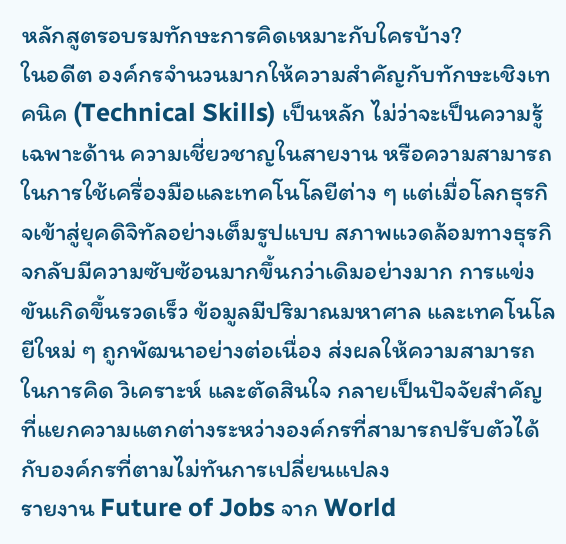หลักสูตรอบรมทักษะการคิดเหมาะกับใครบ้าง?
ในอดีต องค์กรจำนวนมากให้ความสำคัญกับทักษะเชิงเทคนิค (Technical Skills) เป็นหลัก ไม่ว่าจะเป็นความรู้เฉพาะด้าน ความเชี่ยวชาญในสายงาน หรือความสามารถในการใช้เครื่องมือและเทคโนโลยีต่าง ๆ แต่เมื่อโลกธุรกิจเข้าสู่ยุคดิจิทัลอย่างเต็มรูปแบบ สภาพแวดล้อมทางธุรกิจกลับมีความซับซ้อนมากขึ้นกว่าเดิมอย่างมาก การแข่งขันเกิดขึ้นรวดเร็ว ข้อมูลมีปริมาณมหาศาล และเทคโนโลยีใหม่ ๆ ถูกพัฒนาอย่างต่อเนื่อง ส่งผลให้ความสามารถในการคิด วิเคราะห์ และตัดสินใจ กลายเป็นปัจจัยสำคัญที่แยกความแตกต่างระหว่างองค์กรที่สามารถปรับตัวได้กับองค์กรที่ตามไม่ทันการเปลี่ยนแปลง
รายงาน Future of Jobs จาก World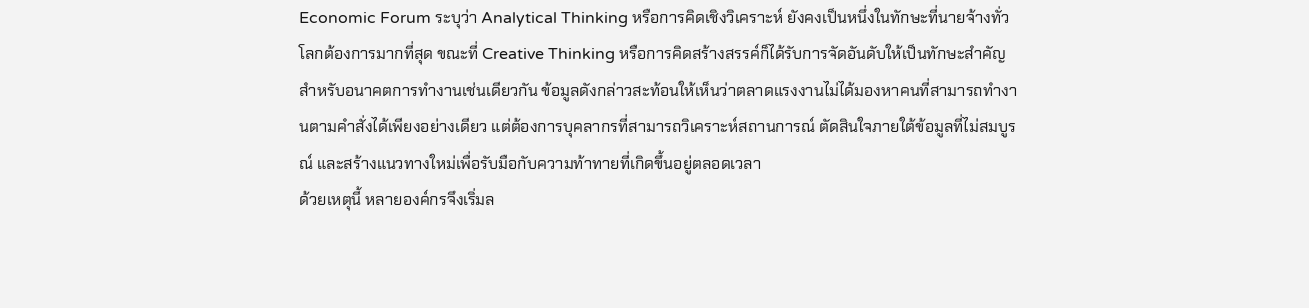Economic Forum ระบุว่า Analytical Thinking หรือการคิดเชิงวิเคราะห์ ยังคงเป็นหนึ่งในทักษะที่นายจ้างทั่วโลกต้องการมากที่สุด ขณะที่ Creative Thinking หรือการคิดสร้างสรรค์ก็ได้รับการจัดอันดับให้เป็นทักษะสำคัญสำหรับอนาคตการทำงานเช่นเดียวกัน ข้อมูลดังกล่าวสะท้อนให้เห็นว่าตลาดแรงงานไม่ได้มองหาคนที่สามารถทำงานตามคำสั่งได้เพียงอย่างเดียว แต่ต้องการบุคลากรที่สามารถวิเคราะห์สถานการณ์ ตัดสินใจภายใต้ข้อมูลที่ไม่สมบูรณ์ และสร้างแนวทางใหม่เพื่อรับมือกับความท้าทายที่เกิดขึ้นอยู่ตลอดเวลา
ด้วยเหตุนี้ หลายองค์กรจึงเริ่มล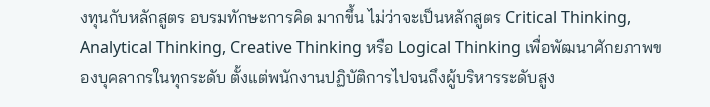งทุนกับหลักสูตร อบรมทักษะการคิด มากขึ้น ไม่ว่าจะเป็นหลักสูตร Critical Thinking, Analytical Thinking, Creative Thinking หรือ Logical Thinking เพื่อพัฒนาศักยภาพของบุคลากรในทุกระดับ ตั้งแต่พนักงานปฏิบัติการไปจนถึงผู้บริหารระดับสูง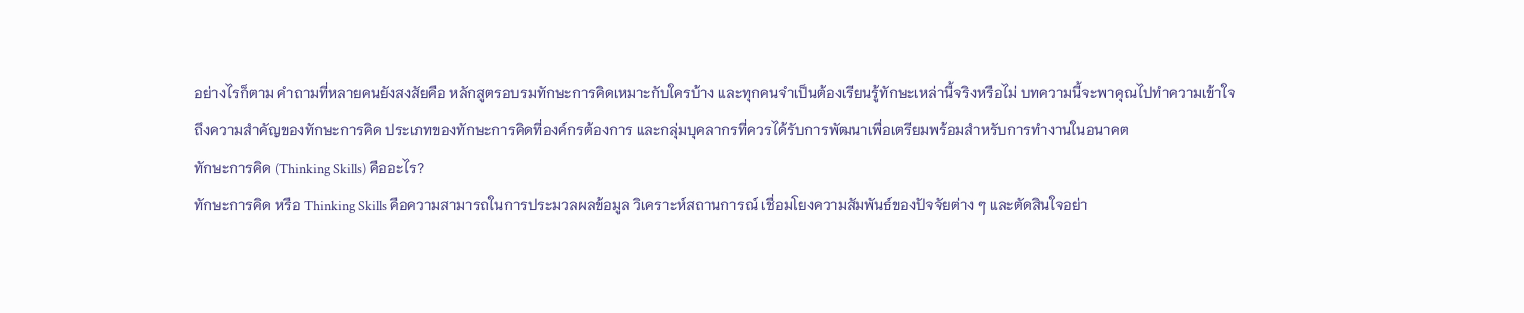อย่างไรก็ตาม คำถามที่หลายคนยังสงสัยคือ หลักสูตรอบรมทักษะการคิดเหมาะกับใครบ้าง และทุกคนจำเป็นต้องเรียนรู้ทักษะเหล่านี้จริงหรือไม่ บทความนี้จะพาคุณไปทำความเข้าใจถึงความสำคัญของทักษะการคิด ประเภทของทักษะการคิดที่องค์กรต้องการ และกลุ่มบุคลากรที่ควรได้รับการพัฒนาเพื่อเตรียมพร้อมสำหรับการทำงานในอนาคต
ทักษะการคิด (Thinking Skills) คืออะไร?
ทักษะการคิด หรือ Thinking Skills คือความสามารถในการประมวลผลข้อมูล วิเคราะห์สถานการณ์ เชื่อมโยงความสัมพันธ์ของปัจจัยต่าง ๆ และตัดสินใจอย่า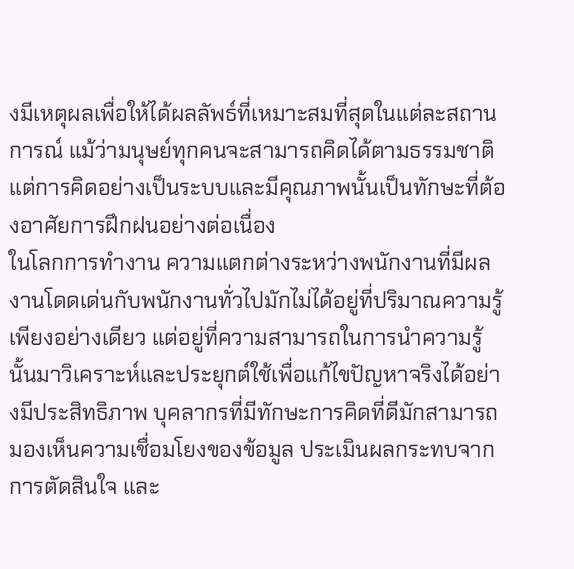งมีเหตุผลเพื่อให้ได้ผลลัพธ์ที่เหมาะสมที่สุดในแต่ละสถานการณ์ แม้ว่ามนุษย์ทุกคนจะสามารถคิดได้ตามธรรมชาติ แต่การคิดอย่างเป็นระบบและมีคุณภาพนั้นเป็นทักษะที่ต้องอาศัยการฝึกฝนอย่างต่อเนื่อง
ในโลกการทำงาน ความแตกต่างระหว่างพนักงานที่มีผลงานโดดเด่นกับพนักงานทั่วไปมักไม่ได้อยู่ที่ปริมาณความรู้เพียงอย่างเดียว แต่อยู่ที่ความสามารถในการนำความรู้นั้นมาวิเคราะห์และประยุกต์ใช้เพื่อแก้ไขปัญหาจริงได้อย่างมีประสิทธิภาพ บุคลากรที่มีทักษะการคิดที่ดีมักสามารถมองเห็นความเชื่อมโยงของข้อมูล ประเมินผลกระทบจากการตัดสินใจ และ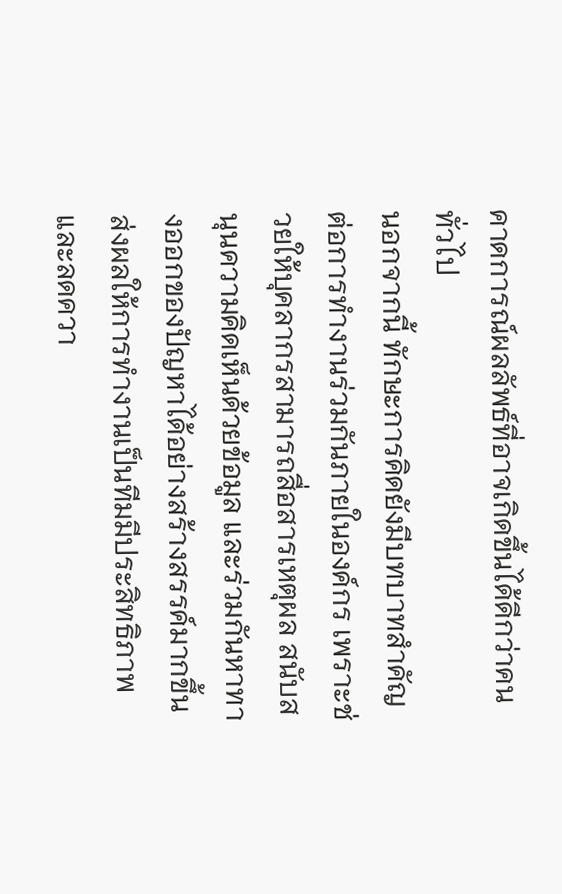คาดการณ์ผลลัพธ์ที่อาจเกิดขึ้นได้ดีกว่าคนทั่วไป
นอกจากนี้ ทักษะการคิดยังมีบทบาทสำคัญต่อการทำงานร่วมกันภายในองค์กร เพราะช่วยให้บุคลากรสามารถสื่อสารเหตุผล สนับสนุนความคิดเห็นด้วยข้อมูล และร่วมกันหาทางออกของปัญหาได้อย่างสร้างสรรค์มากขึ้น ส่งผลให้การทำงานเป็นทีมมีประสิทธิภาพและลดควา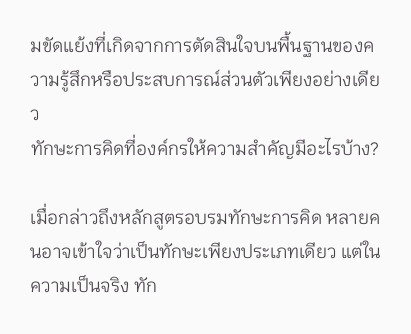มขัดแย้งที่เกิดจากการตัดสินใจบนพื้นฐานของความรู้สึกหรือประสบการณ์ส่วนตัวเพียงอย่างเดียว
ทักษะการคิดที่องค์กรให้ความสำคัญมีอะไรบ้าง?

เมื่อกล่าวถึงหลักสูตรอบรมทักษะการคิด หลายคนอาจเข้าใจว่าเป็นทักษะเพียงประเภทเดียว แต่ในความเป็นจริง ทัก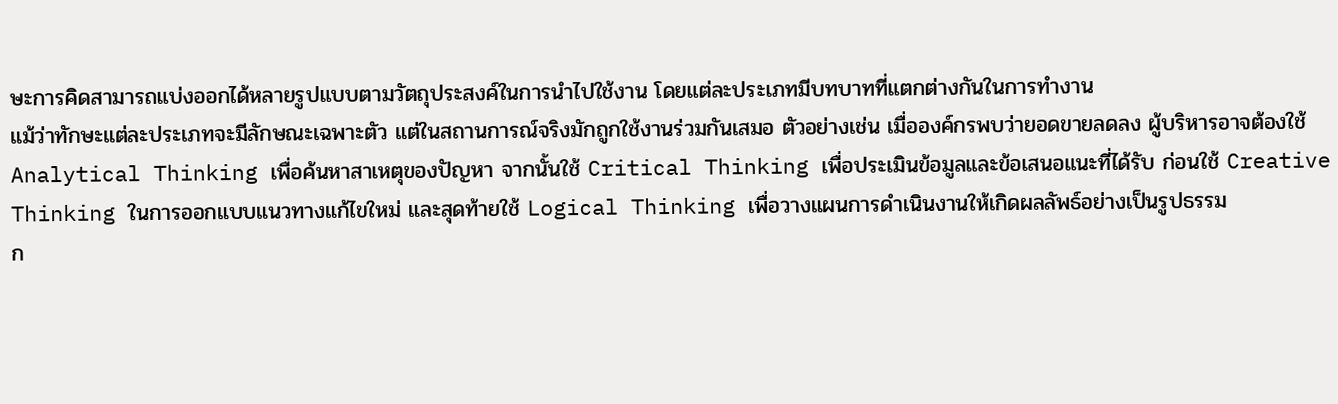ษะการคิดสามารถแบ่งออกได้หลายรูปแบบตามวัตถุประสงค์ในการนำไปใช้งาน โดยแต่ละประเภทมีบทบาทที่แตกต่างกันในการทำงาน
แม้ว่าทักษะแต่ละประเภทจะมีลักษณะเฉพาะตัว แต่ในสถานการณ์จริงมักถูกใช้งานร่วมกันเสมอ ตัวอย่างเช่น เมื่อองค์กรพบว่ายอดขายลดลง ผู้บริหารอาจต้องใช้ Analytical Thinking เพื่อค้นหาสาเหตุของปัญหา จากนั้นใช้ Critical Thinking เพื่อประเมินข้อมูลและข้อเสนอแนะที่ได้รับ ก่อนใช้ Creative Thinking ในการออกแบบแนวทางแก้ไขใหม่ และสุดท้ายใช้ Logical Thinking เพื่อวางแผนการดำเนินงานให้เกิดผลลัพธ์อย่างเป็นรูปธรรม
ก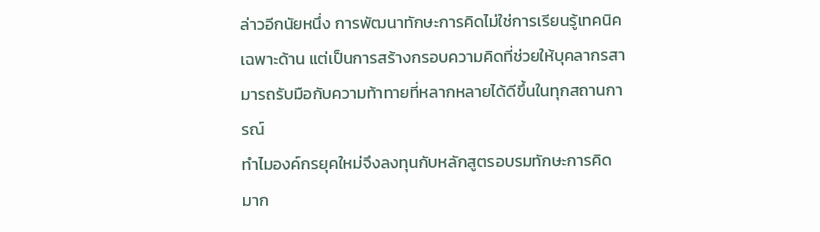ล่าวอีกนัยหนึ่ง การพัฒนาทักษะการคิดไม่ใช่การเรียนรู้เทคนิคเฉพาะด้าน แต่เป็นการสร้างกรอบความคิดที่ช่วยให้บุคลากรสามารถรับมือกับความท้าทายที่หลากหลายได้ดีขึ้นในทุกสถานการณ์
ทำไมองค์กรยุคใหม่จึงลงทุนกับหลักสูตรอบรมทักษะการคิดมาก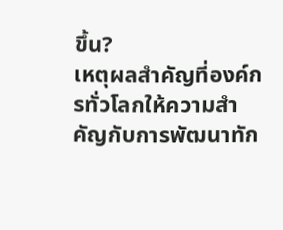ขึ้น?
เหตุผลสำคัญที่องค์กรทั่วโลกให้ความสำคัญกับการพัฒนาทัก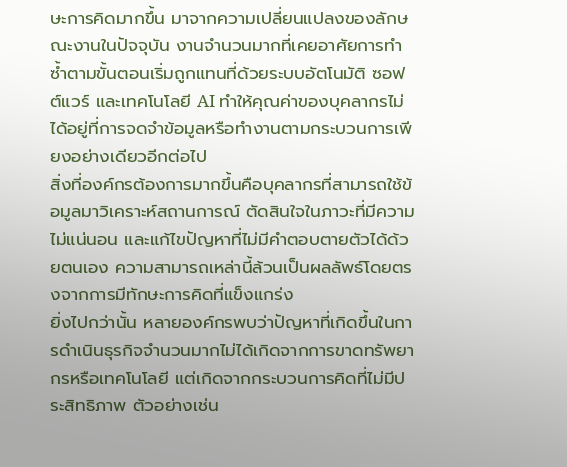ษะการคิดมากขึ้น มาจากความเปลี่ยนแปลงของลักษณะงานในปัจจุบัน งานจำนวนมากที่เคยอาศัยการทำซ้ำตามขั้นตอนเริ่มถูกแทนที่ด้วยระบบอัตโนมัติ ซอฟต์แวร์ และเทคโนโลยี AI ทำให้คุณค่าของบุคลากรไม่ได้อยู่ที่การจดจำข้อมูลหรือทำงานตามกระบวนการเพียงอย่างเดียวอีกต่อไป
สิ่งที่องค์กรต้องการมากขึ้นคือบุคลากรที่สามารถใช้ข้อมูลมาวิเคราะห์สถานการณ์ ตัดสินใจในภาวะที่มีความไม่แน่นอน และแก้ไขปัญหาที่ไม่มีคำตอบตายตัวได้ด้วยตนเอง ความสามารถเหล่านี้ล้วนเป็นผลลัพธ์โดยตรงจากการมีทักษะการคิดที่แข็งแกร่ง
ยิ่งไปกว่านั้น หลายองค์กรพบว่าปัญหาที่เกิดขึ้นในการดำเนินธุรกิจจำนวนมากไม่ได้เกิดจากการขาดทรัพยากรหรือเทคโนโลยี แต่เกิดจากกระบวนการคิดที่ไม่มีประสิทธิภาพ ตัวอย่างเช่น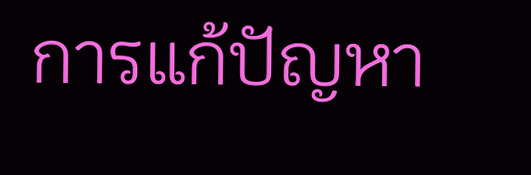การแก้ปัญหา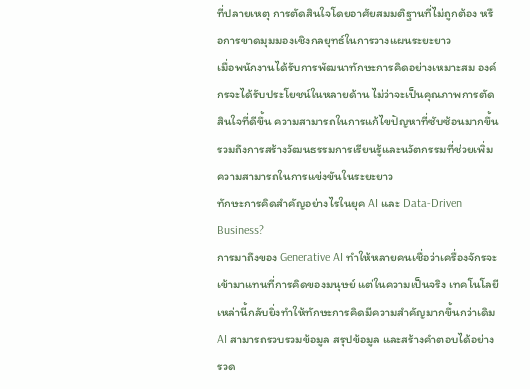ที่ปลายเหตุ การตัดสินใจโดยอาศัยสมมติฐานที่ไม่ถูกต้อง หรือการขาดมุมมองเชิงกลยุทธ์ในการวางแผนระยะยาว
เมื่อพนักงานได้รับการพัฒนาทักษะการคิดอย่างเหมาะสม องค์กรจะได้รับประโยชน์ในหลายด้าน ไม่ว่าจะเป็นคุณภาพการตัดสินใจที่ดีขึ้น ความสามารถในการแก้ไขปัญหาที่ซับซ้อนมากขึ้น รวมถึงการสร้างวัฒนธรรมการเรียนรู้และนวัตกรรมที่ช่วยเพิ่มความสามารถในการแข่งขันในระยะยาว
ทักษะการคิดสำคัญอย่างไรในยุค AI และ Data-Driven Business?
การมาถึงของ Generative AI ทำให้หลายคนเชื่อว่าเครื่องจักรจะเข้ามาแทนที่การคิดของมนุษย์ แต่ในความเป็นจริง เทคโนโลยีเหล่านี้กลับยิ่งทำให้ทักษะการคิดมีความสำคัญมากขึ้นกว่าเดิม
AI สามารถรวบรวมข้อมูล สรุปข้อมูล และสร้างคำตอบได้อย่างรวด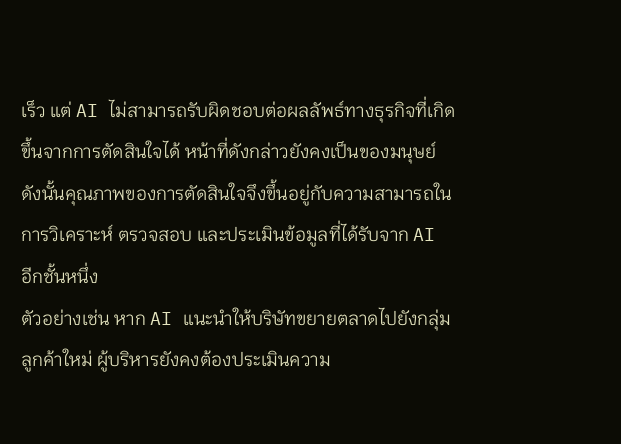เร็ว แต่ AI ไม่สามารถรับผิดชอบต่อผลลัพธ์ทางธุรกิจที่เกิดขึ้นจากการตัดสินใจได้ หน้าที่ดังกล่าวยังคงเป็นของมนุษย์ ดังนั้นคุณภาพของการตัดสินใจจึงขึ้นอยู่กับความสามารถในการวิเคราะห์ ตรวจสอบ และประเมินข้อมูลที่ได้รับจาก AI อีกชั้นหนึ่ง
ตัวอย่างเช่น หาก AI แนะนำให้บริษัทขยายตลาดไปยังกลุ่มลูกค้าใหม่ ผู้บริหารยังคงต้องประเมินความ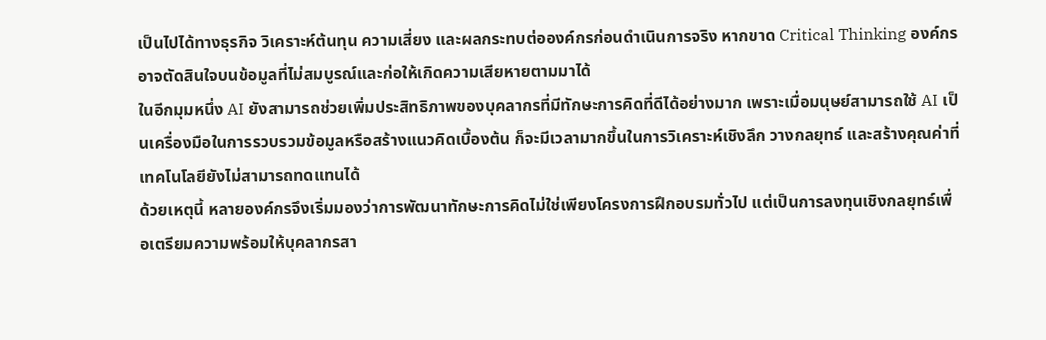เป็นไปได้ทางธุรกิจ วิเคราะห์ต้นทุน ความเสี่ยง และผลกระทบต่อองค์กรก่อนดำเนินการจริง หากขาด Critical Thinking องค์กรอาจตัดสินใจบนข้อมูลที่ไม่สมบูรณ์และก่อให้เกิดความเสียหายตามมาได้
ในอีกมุมหนึ่ง AI ยังสามารถช่วยเพิ่มประสิทธิภาพของบุคลากรที่มีทักษะการคิดที่ดีได้อย่างมาก เพราะเมื่อมนุษย์สามารถใช้ AI เป็นเครื่องมือในการรวบรวมข้อมูลหรือสร้างแนวคิดเบื้องต้น ก็จะมีเวลามากขึ้นในการวิเคราะห์เชิงลึก วางกลยุทธ์ และสร้างคุณค่าที่เทคโนโลยียังไม่สามารถทดแทนได้
ด้วยเหตุนี้ หลายองค์กรจึงเริ่มมองว่าการพัฒนาทักษะการคิดไม่ใช่เพียงโครงการฝึกอบรมทั่วไป แต่เป็นการลงทุนเชิงกลยุทธ์เพื่อเตรียมความพร้อมให้บุคลากรสา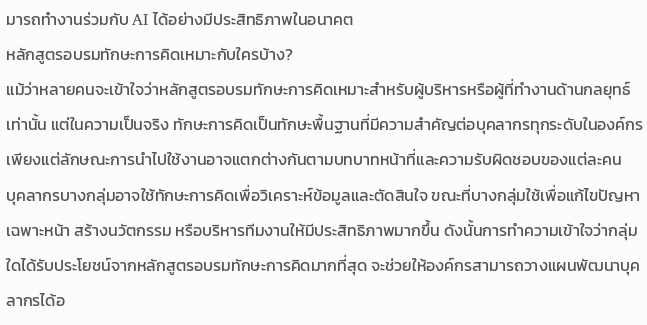มารถทำงานร่วมกับ AI ได้อย่างมีประสิทธิภาพในอนาคต
หลักสูตรอบรมทักษะการคิดเหมาะกับใครบ้าง?
แม้ว่าหลายคนจะเข้าใจว่าหลักสูตรอบรมทักษะการคิดเหมาะสำหรับผู้บริหารหรือผู้ที่ทำงานด้านกลยุทธ์เท่านั้น แต่ในความเป็นจริง ทักษะการคิดเป็นทักษะพื้นฐานที่มีความสำคัญต่อบุคลากรทุกระดับในองค์กร เพียงแต่ลักษณะการนำไปใช้งานอาจแตกต่างกันตามบทบาทหน้าที่และความรับผิดชอบของแต่ละคน
บุคลากรบางกลุ่มอาจใช้ทักษะการคิดเพื่อวิเคราะห์ข้อมูลและตัดสินใจ ขณะที่บางกลุ่มใช้เพื่อแก้ไขปัญหาเฉพาะหน้า สร้างนวัตกรรม หรือบริหารทีมงานให้มีประสิทธิภาพมากขึ้น ดังนั้นการทำความเข้าใจว่ากลุ่มใดได้รับประโยชน์จากหลักสูตรอบรมทักษะการคิดมากที่สุด จะช่วยให้องค์กรสามารถวางแผนพัฒนาบุคลากรได้อ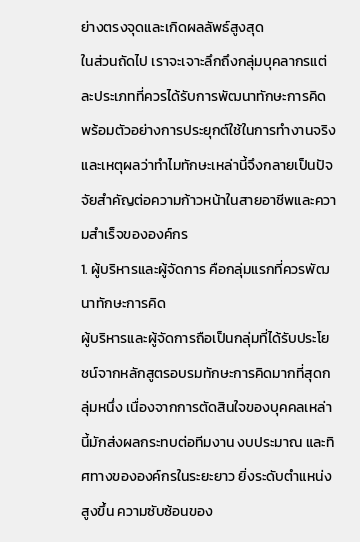ย่างตรงจุดและเกิดผลลัพธ์สูงสุด
ในส่วนถัดไป เราจะเจาะลึกถึงกลุ่มบุคลากรแต่ละประเภทที่ควรได้รับการพัฒนาทักษะการคิด พร้อมตัวอย่างการประยุกต์ใช้ในการทำงานจริง และเหตุผลว่าทำไมทักษะเหล่านี้จึงกลายเป็นปัจจัยสำคัญต่อความก้าวหน้าในสายอาชีพและความสำเร็จขององค์กร
1. ผู้บริหารและผู้จัดการ คือกลุ่มแรกที่ควรพัฒนาทักษะการคิด
ผู้บริหารและผู้จัดการถือเป็นกลุ่มที่ได้รับประโยชน์จากหลักสูตรอบรมทักษะการคิดมากที่สุดกลุ่มหนึ่ง เนื่องจากการตัดสินใจของบุคคลเหล่านี้มักส่งผลกระทบต่อทีมงาน งบประมาณ และทิศทางขององค์กรในระยะยาว ยิ่งระดับตำแหน่งสูงขึ้น ความซับซ้อนของ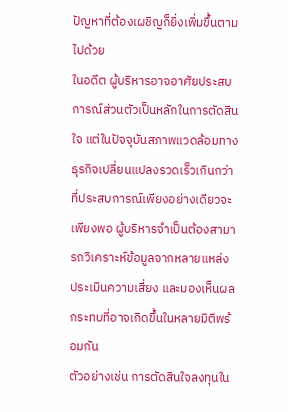ปัญหาที่ต้องเผชิญก็ยิ่งเพิ่มขึ้นตามไปด้วย
ในอดีต ผู้บริหารอาจอาศัยประสบการณ์ส่วนตัวเป็นหลักในการตัดสินใจ แต่ในปัจจุบันสภาพแวดล้อมทางธุรกิจเปลี่ยนแปลงรวดเร็วเกินกว่าที่ประสบการณ์เพียงอย่างเดียวจะเพียงพอ ผู้บริหารจำเป็นต้องสามารถวิเคราะห์ข้อมูลจากหลายแหล่ง ประเมินความเสี่ยง และมองเห็นผลกระทบที่อาจเกิดขึ้นในหลายมิติพร้อมกัน
ตัวอย่างเช่น การตัดสินใจลงทุนใน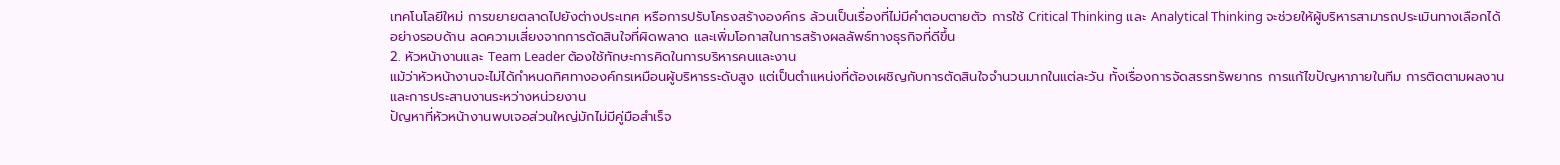เทคโนโลยีใหม่ การขยายตลาดไปยังต่างประเทศ หรือการปรับโครงสร้างองค์กร ล้วนเป็นเรื่องที่ไม่มีคำตอบตายตัว การใช้ Critical Thinking และ Analytical Thinking จะช่วยให้ผู้บริหารสามารถประเมินทางเลือกได้อย่างรอบด้าน ลดความเสี่ยงจากการตัดสินใจที่ผิดพลาด และเพิ่มโอกาสในการสร้างผลลัพธ์ทางธุรกิจที่ดีขึ้น
2. หัวหน้างานและ Team Leader ต้องใช้ทักษะการคิดในการบริหารคนและงาน
แม้ว่าหัวหน้างานจะไม่ได้กำหนดทิศทางองค์กรเหมือนผู้บริหารระดับสูง แต่เป็นตำแหน่งที่ต้องเผชิญกับการตัดสินใจจำนวนมากในแต่ละวัน ทั้งเรื่องการจัดสรรทรัพยากร การแก้ไขปัญหาภายในทีม การติดตามผลงาน และการประสานงานระหว่างหน่วยงาน
ปัญหาที่หัวหน้างานพบเจอส่วนใหญ่มักไม่มีคู่มือสำเร็จ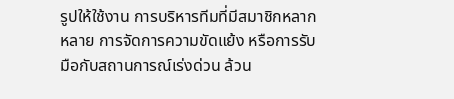รูปให้ใช้งาน การบริหารทีมที่มีสมาชิกหลากหลาย การจัดการความขัดแย้ง หรือการรับมือกับสถานการณ์เร่งด่วน ล้วน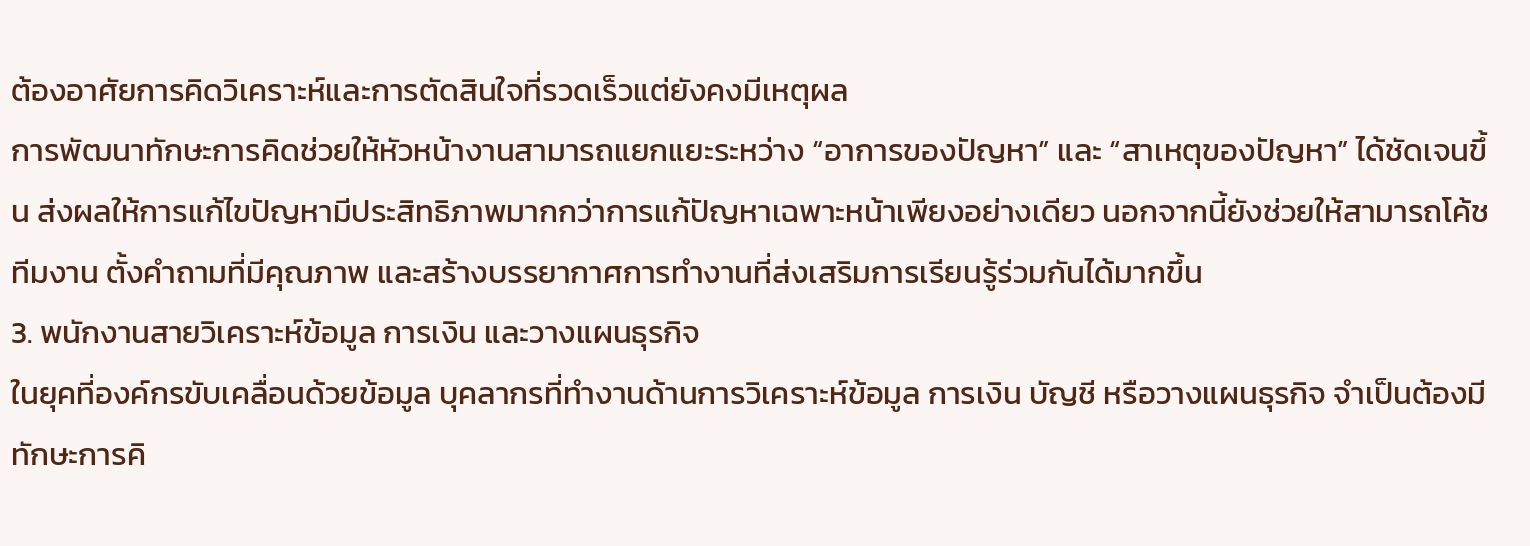ต้องอาศัยการคิดวิเคราะห์และการตัดสินใจที่รวดเร็วแต่ยังคงมีเหตุผล
การพัฒนาทักษะการคิดช่วยให้หัวหน้างานสามารถแยกแยะระหว่าง “อาการของปัญหา” และ “สาเหตุของปัญหา” ได้ชัดเจนขึ้น ส่งผลให้การแก้ไขปัญหามีประสิทธิภาพมากกว่าการแก้ปัญหาเฉพาะหน้าเพียงอย่างเดียว นอกจากนี้ยังช่วยให้สามารถโค้ชทีมงาน ตั้งคำถามที่มีคุณภาพ และสร้างบรรยากาศการทำงานที่ส่งเสริมการเรียนรู้ร่วมกันได้มากขึ้น
3. พนักงานสายวิเคราะห์ข้อมูล การเงิน และวางแผนธุรกิจ
ในยุคที่องค์กรขับเคลื่อนด้วยข้อมูล บุคลากรที่ทำงานด้านการวิเคราะห์ข้อมูล การเงิน บัญชี หรือวางแผนธุรกิจ จำเป็นต้องมีทักษะการคิ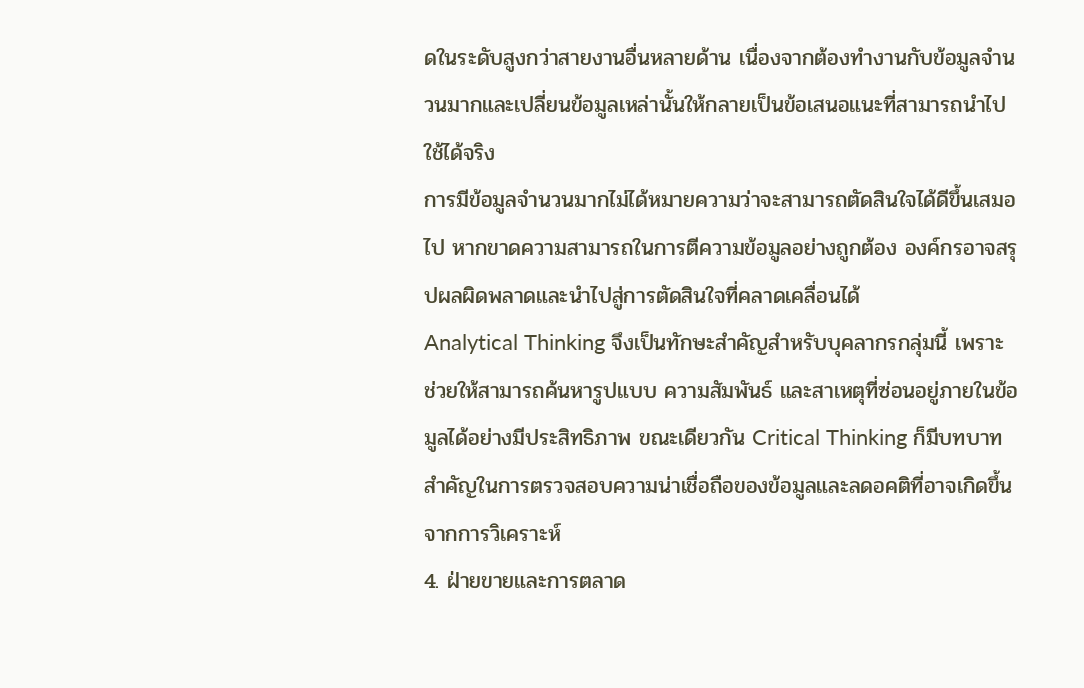ดในระดับสูงกว่าสายงานอื่นหลายด้าน เนื่องจากต้องทำงานกับข้อมูลจำนวนมากและเปลี่ยนข้อมูลเหล่านั้นให้กลายเป็นข้อเสนอแนะที่สามารถนำไปใช้ได้จริง
การมีข้อมูลจำนวนมากไม่ได้หมายความว่าจะสามารถตัดสินใจได้ดีขึ้นเสมอไป หากขาดความสามารถในการตีความข้อมูลอย่างถูกต้อง องค์กรอาจสรุปผลผิดพลาดและนำไปสู่การตัดสินใจที่คลาดเคลื่อนได้
Analytical Thinking จึงเป็นทักษะสำคัญสำหรับบุคลากรกลุ่มนี้ เพราะช่วยให้สามารถค้นหารูปแบบ ความสัมพันธ์ และสาเหตุที่ซ่อนอยู่ภายในข้อมูลได้อย่างมีประสิทธิภาพ ขณะเดียวกัน Critical Thinking ก็มีบทบาทสำคัญในการตรวจสอบความน่าเชื่อถือของข้อมูลและลดอคติที่อาจเกิดขึ้นจากการวิเคราะห์
4. ฝ่ายขายและการตลาด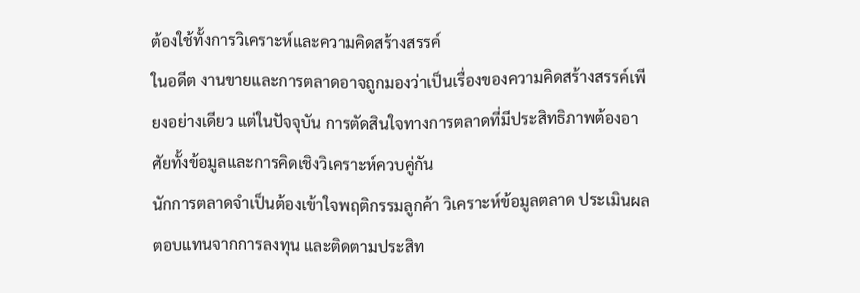ต้องใช้ทั้งการวิเคราะห์และความคิดสร้างสรรค์
ในอดีต งานขายและการตลาดอาจถูกมองว่าเป็นเรื่องของความคิดสร้างสรรค์เพียงอย่างเดียว แต่ในปัจจุบัน การตัดสินใจทางการตลาดที่มีประสิทธิภาพต้องอาศัยทั้งข้อมูลและการคิดเชิงวิเคราะห์ควบคู่กัน
นักการตลาดจำเป็นต้องเข้าใจพฤติกรรมลูกค้า วิเคราะห์ข้อมูลตลาด ประเมินผลตอบแทนจากการลงทุน และติดตามประสิท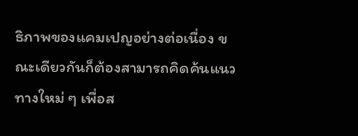ธิภาพของแคมเปญอย่างต่อเนื่อง ขณะเดียวกันก็ต้องสามารถคิดค้นแนวทางใหม่ ๆ เพื่อส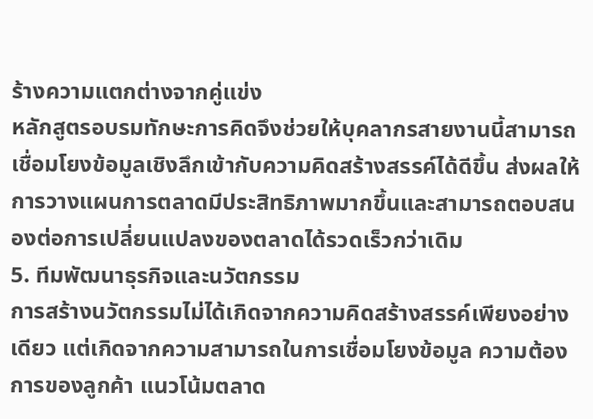ร้างความแตกต่างจากคู่แข่ง
หลักสูตรอบรมทักษะการคิดจึงช่วยให้บุคลากรสายงานนี้สามารถเชื่อมโยงข้อมูลเชิงลึกเข้ากับความคิดสร้างสรรค์ได้ดีขึ้น ส่งผลให้การวางแผนการตลาดมีประสิทธิภาพมากขึ้นและสามารถตอบสนองต่อการเปลี่ยนแปลงของตลาดได้รวดเร็วกว่าเดิม
5. ทีมพัฒนาธุรกิจและนวัตกรรม
การสร้างนวัตกรรมไม่ได้เกิดจากความคิดสร้างสรรค์เพียงอย่างเดียว แต่เกิดจากความสามารถในการเชื่อมโยงข้อมูล ความต้องการของลูกค้า แนวโน้มตลาด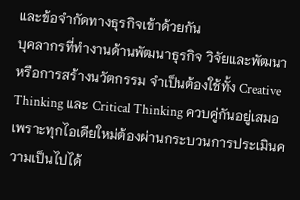และข้อจำกัดทางธุรกิจเข้าด้วยกัน
บุคลากรที่ทำงานด้านพัฒนาธุรกิจ วิจัยและพัฒนา หรือการสร้างนวัตกรรม จำเป็นต้องใช้ทั้ง Creative Thinking และ Critical Thinking ควบคู่กันอยู่เสมอ เพราะทุกไอเดียใหม่ต้องผ่านกระบวนการประเมินความเป็นไปได้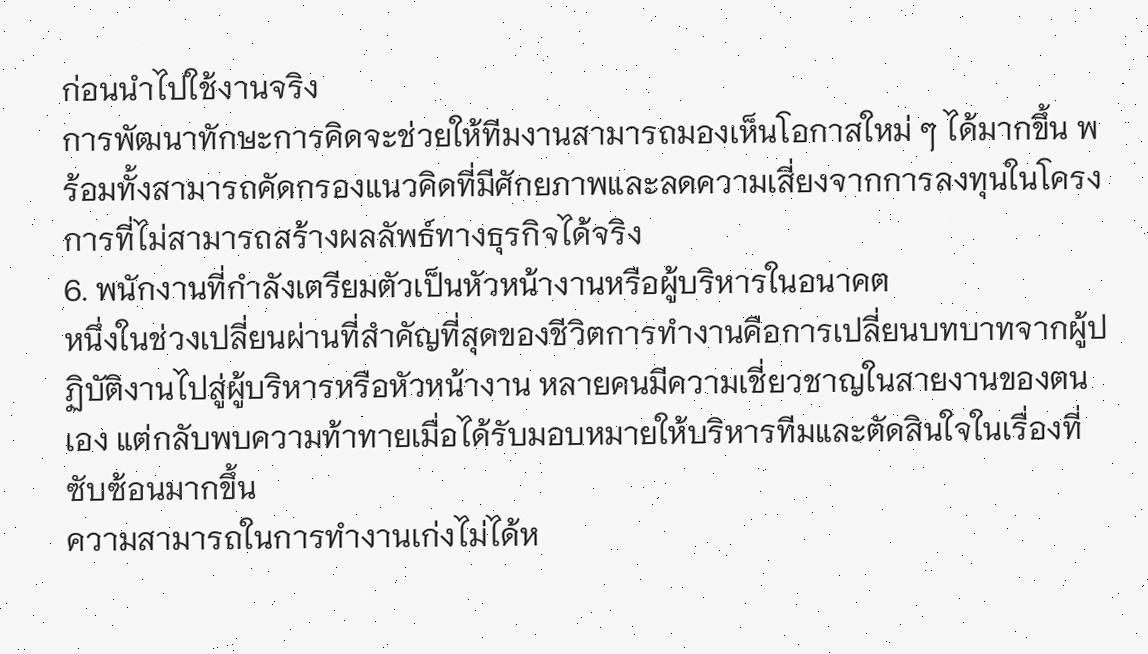ก่อนนำไปใช้งานจริง
การพัฒนาทักษะการคิดจะช่วยให้ทีมงานสามารถมองเห็นโอกาสใหม่ ๆ ได้มากขึ้น พร้อมทั้งสามารถคัดกรองแนวคิดที่มีศักยภาพและลดความเสี่ยงจากการลงทุนในโครงการที่ไม่สามารถสร้างผลลัพธ์ทางธุรกิจได้จริง
6. พนักงานที่กำลังเตรียมตัวเป็นหัวหน้างานหรือผู้บริหารในอนาคต
หนึ่งในช่วงเปลี่ยนผ่านที่สำคัญที่สุดของชีวิตการทำงานคือการเปลี่ยนบทบาทจากผู้ปฏิบัติงานไปสู่ผู้บริหารหรือหัวหน้างาน หลายคนมีความเชี่ยวชาญในสายงานของตนเอง แต่กลับพบความท้าทายเมื่อได้รับมอบหมายให้บริหารทีมและตัดสินใจในเรื่องที่ซับซ้อนมากขึ้น
ความสามารถในการทำงานเก่งไม่ได้ห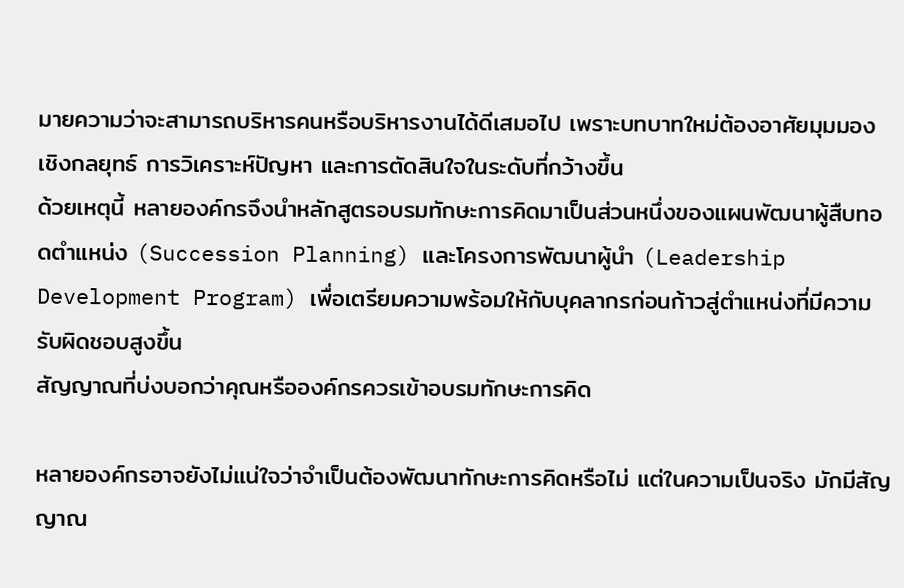มายความว่าจะสามารถบริหารคนหรือบริหารงานได้ดีเสมอไป เพราะบทบาทใหม่ต้องอาศัยมุมมองเชิงกลยุทธ์ การวิเคราะห์ปัญหา และการตัดสินใจในระดับที่กว้างขึ้น
ด้วยเหตุนี้ หลายองค์กรจึงนำหลักสูตรอบรมทักษะการคิดมาเป็นส่วนหนึ่งของแผนพัฒนาผู้สืบทอดตำแหน่ง (Succession Planning) และโครงการพัฒนาผู้นำ (Leadership Development Program) เพื่อเตรียมความพร้อมให้กับบุคลากรก่อนก้าวสู่ตำแหน่งที่มีความรับผิดชอบสูงขึ้น
สัญญาณที่บ่งบอกว่าคุณหรือองค์กรควรเข้าอบรมทักษะการคิด

หลายองค์กรอาจยังไม่แน่ใจว่าจำเป็นต้องพัฒนาทักษะการคิดหรือไม่ แต่ในความเป็นจริง มักมีสัญญาณ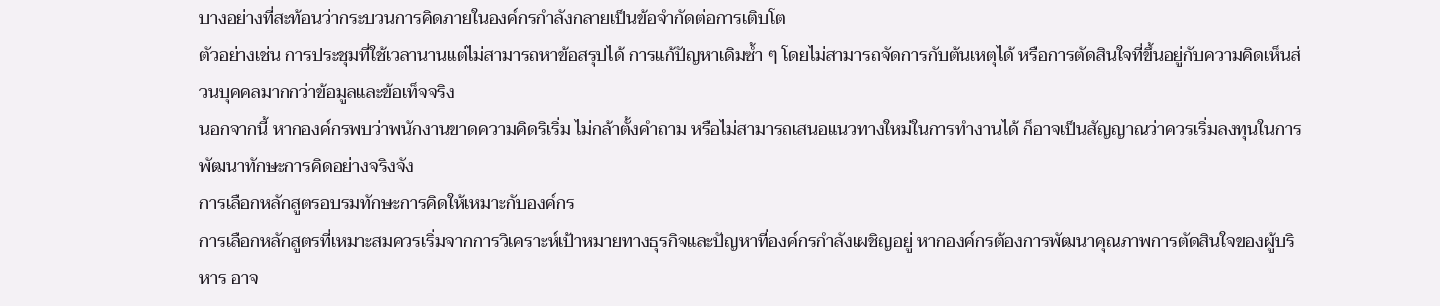บางอย่างที่สะท้อนว่ากระบวนการคิดภายในองค์กรกำลังกลายเป็นข้อจำกัดต่อการเติบโต
ตัวอย่างเช่น การประชุมที่ใช้เวลานานแต่ไม่สามารถหาข้อสรุปได้ การแก้ปัญหาเดิมซ้ำ ๆ โดยไม่สามารถจัดการกับต้นเหตุได้ หรือการตัดสินใจที่ขึ้นอยู่กับความคิดเห็นส่วนบุคคลมากกว่าข้อมูลและข้อเท็จจริง
นอกจากนี้ หากองค์กรพบว่าพนักงานขาดความคิดริเริ่ม ไม่กล้าตั้งคำถาม หรือไม่สามารถเสนอแนวทางใหม่ในการทำงานได้ ก็อาจเป็นสัญญาณว่าควรเริ่มลงทุนในการพัฒนาทักษะการคิดอย่างจริงจัง
การเลือกหลักสูตรอบรมทักษะการคิดให้เหมาะกับองค์กร
การเลือกหลักสูตรที่เหมาะสมควรเริ่มจากการวิเคราะห์เป้าหมายทางธุรกิจและปัญหาที่องค์กรกำลังเผชิญอยู่ หากองค์กรต้องการพัฒนาคุณภาพการตัดสินใจของผู้บริหาร อาจ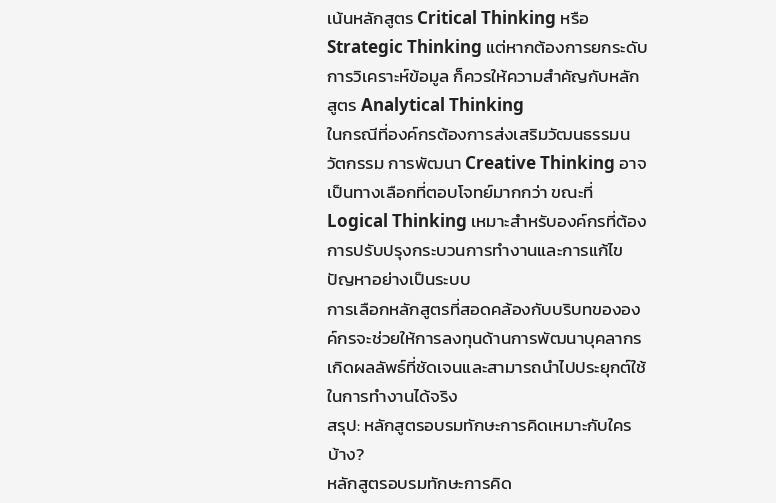เน้นหลักสูตร Critical Thinking หรือ Strategic Thinking แต่หากต้องการยกระดับการวิเคราะห์ข้อมูล ก็ควรให้ความสำคัญกับหลักสูตร Analytical Thinking
ในกรณีที่องค์กรต้องการส่งเสริมวัฒนธรรมนวัตกรรม การพัฒนา Creative Thinking อาจเป็นทางเลือกที่ตอบโจทย์มากกว่า ขณะที่ Logical Thinking เหมาะสำหรับองค์กรที่ต้องการปรับปรุงกระบวนการทำงานและการแก้ไขปัญหาอย่างเป็นระบบ
การเลือกหลักสูตรที่สอดคล้องกับบริบทขององค์กรจะช่วยให้การลงทุนด้านการพัฒนาบุคลากรเกิดผลลัพธ์ที่ชัดเจนและสามารถนำไปประยุกต์ใช้ในการทำงานได้จริง
สรุป: หลักสูตรอบรมทักษะการคิดเหมาะกับใครบ้าง?
หลักสูตรอบรมทักษะการคิด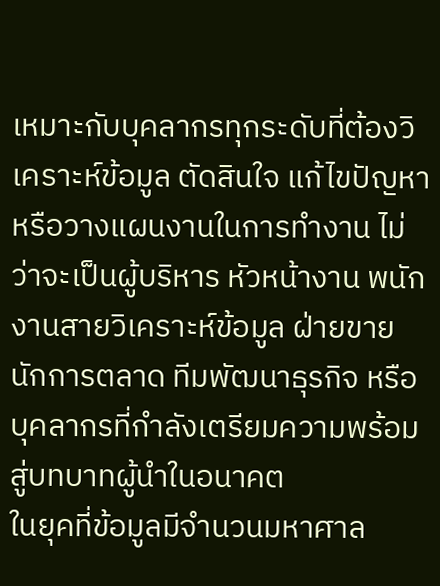เหมาะกับบุคลากรทุกระดับที่ต้องวิเคราะห์ข้อมูล ตัดสินใจ แก้ไขปัญหา หรือวางแผนงานในการทำงาน ไม่ว่าจะเป็นผู้บริหาร หัวหน้างาน พนักงานสายวิเคราะห์ข้อมูล ฝ่ายขาย นักการตลาด ทีมพัฒนาธุรกิจ หรือบุคลากรที่กำลังเตรียมความพร้อมสู่บทบาทผู้นำในอนาคต
ในยุคที่ข้อมูลมีจำนวนมหาศาล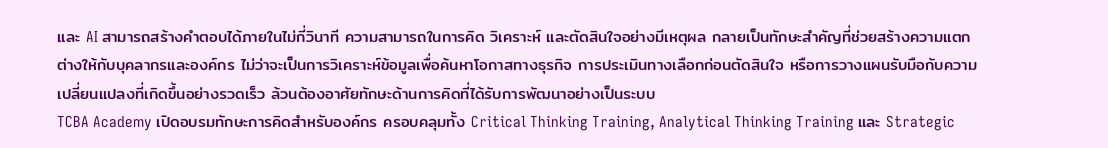และ AI สามารถสร้างคำตอบได้ภายในไม่กี่วินาที ความสามารถในการคิด วิเคราะห์ และตัดสินใจอย่างมีเหตุผล กลายเป็นทักษะสำคัญที่ช่วยสร้างความแตกต่างให้กับบุคลากรและองค์กร ไม่ว่าจะเป็นการวิเคราะห์ข้อมูลเพื่อค้นหาโอกาสทางธุรกิจ การประเมินทางเลือกก่อนตัดสินใจ หรือการวางแผนรับมือกับความเปลี่ยนแปลงที่เกิดขึ้นอย่างรวดเร็ว ล้วนต้องอาศัยทักษะด้านการคิดที่ได้รับการพัฒนาอย่างเป็นระบบ
TCBA Academy เปิดอบรมทักษะการคิดสำหรับองค์กร ครอบคลุมทั้ง Critical Thinking Training, Analytical Thinking Training และ Strategic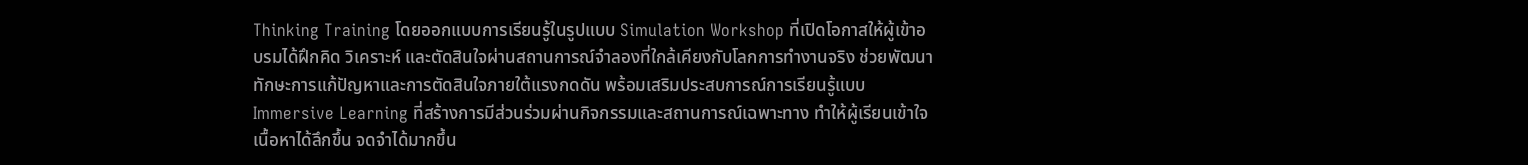Thinking Training โดยออกแบบการเรียนรู้ในรูปแบบ Simulation Workshop ที่เปิดโอกาสให้ผู้เข้าอบรมได้ฝึกคิด วิเคราะห์ และตัดสินใจผ่านสถานการณ์จำลองที่ใกล้เคียงกับโลกการทำงานจริง ช่วยพัฒนาทักษะการแก้ปัญหาและการตัดสินใจภายใต้แรงกดดัน พร้อมเสริมประสบการณ์การเรียนรู้แบบ Immersive Learning ที่สร้างการมีส่วนร่วมผ่านกิจกรรมและสถานการณ์เฉพาะทาง ทำให้ผู้เรียนเข้าใจเนื้อหาได้ลึกขึ้น จดจำได้มากขึ้น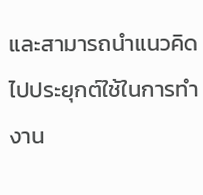และสามารถนำแนวคิดไปประยุกต์ใช้ในการทำงาน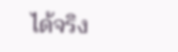ได้จริง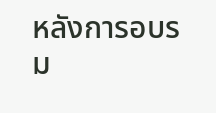หลังการอบรม